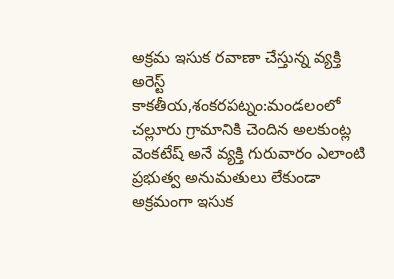అక్రమ ఇసుక రవాణా చేస్తున్న వ్యక్తి అరెస్ట్
కాకతీయ,శంకరపట్నం:మండలంలో చల్లూరు గ్రామానికి చెందిన అలకుంట్ల వెంకటేష్ అనే వ్యక్తి గురువారం ఎలాంటి ప్రభుత్వ అనుమతులు లేకుండా అక్రమంగా ఇసుక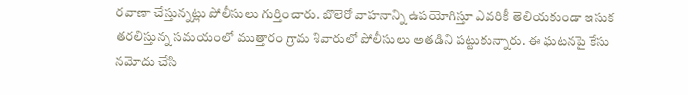రవాణా చేస్తున్నట్లు పోలీసులు గుర్తించారు. బొలెరో వాహనాన్ని ఉపయోగిస్తూ ఎవరికీ తెలియకుండా ఇసుక తరలిస్తున్న సమయంలో ముత్తారం గ్రామ శివారులో పోలీసులు అతడిని పట్టుకున్నారు. ఈ ఘటనపై కేసు నమోదు చేసి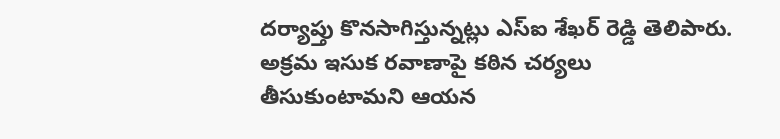దర్యాప్తు కొనసాగిస్తున్నట్లు ఎస్ఐ శేఖర్ రెడ్డి తెలిపారు. అక్రమ ఇసుక రవాణాపై కఠిన చర్యలు తీసుకుంటామని ఆయన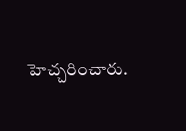హెచ్చరించారు.